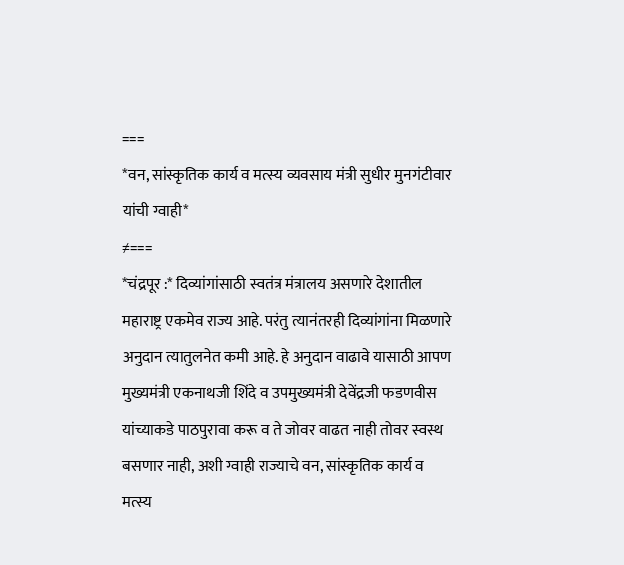===
*वन, सांस्कृतिक कार्य व मत्स्य व्यवसाय मंत्री सुधीर मुनगंटीवार यांची ग्वाही*
≠===
*चंद्रपूर :* दिव्यांगांसाठी स्वतंत्र मंत्रालय असणारे देशातील महाराष्ट्र एकमेव राज्य आहे. परंतु त्यानंतरही दिव्यांगांना मिळणारे अनुदान त्यातुलनेत कमी आहे. हे अनुदान वाढावे यासाठी आपण मुख्यमंत्री एकनाथजी शिंदे व उपमुख्यमंत्री देवेंद्रजी फडणवीस यांच्याकडे पाठपुरावा करू व ते जोवर वाढत नाही तोवर स्वस्थ बसणार नाही, अशी ग्वाही राज्याचे वन, सांस्कृतिक कार्य व मत्स्य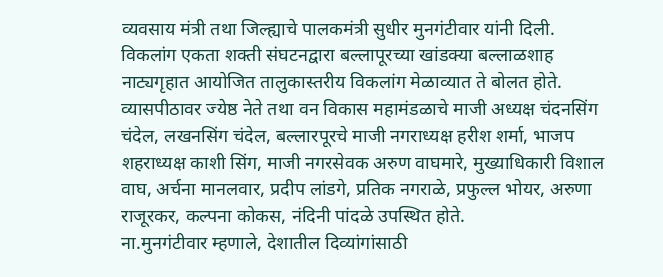व्यवसाय मंत्री तथा जिल्ह्याचे पालकमंत्री सुधीर मुनगंटीवार यांनी दिली.
विकलांग एकता शक्ती संघटनद्वारा बल्लापूरच्या खांडक्या बल्लाळशाह नाट्यगृहात आयोजित तालुकास्तरीय विकलांग मेळाव्यात ते बोलत होते. व्यासपीठावर ज्येष्ठ नेते तथा वन विकास महामंडळाचे माजी अध्यक्ष चंदनसिंग चंदेल, लखनसिंग चंदेल, बल्लारपूरचे माजी नगराध्यक्ष हरीश शर्मा, भाजप शहराध्यक्ष काशी सिंग, माजी नगरसेवक अरुण वाघमारे, मुख्याधिकारी विशाल वाघ, अर्चना मानलवार, प्रदीप लांडगे, प्रतिक नगराळे, प्रफुल्ल भोयर, अरुणा राजूरकर, कल्पना कोकस, नंदिनी पांदळे उपस्थित होते.
ना.मुनगंटीवार म्हणाले, देशातील दिव्यांगांसाठी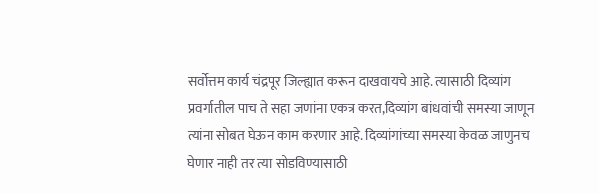सर्वोत्तम कार्य चंद्रपूर जिल्ह्यात करून दाखवायचे आहे. त्यासाठी दिव्यांग प्रवर्गातील पाच ते सहा जणांना एकत्र करत,दिव्यांग बांधवांची समस्या जाणून त्यांना सोबत घेऊन काम करणार आहे. दिव्यांगांच्या समस्या केवळ जाणुनच घेणार नाही तर त्या सोडविण्यासाठी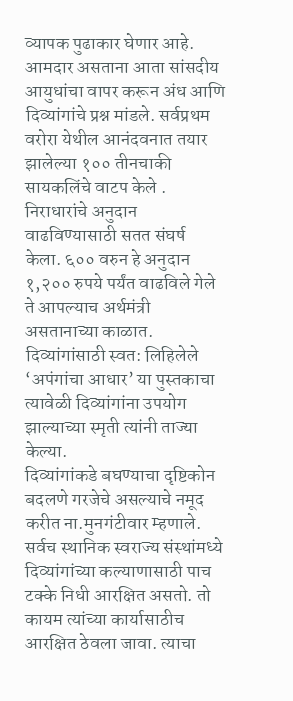व्यापक पुढाकार घेणार आहे. आमदार असताना आता सांसदीय आयुधांचा वापर करून अंध आणि दिव्यांगांचे प्रश्न मांडले. सर्वप्रथम वरोरा येथील आनंदवनात तयार झालेल्या १०० तीनचाकी सायकलिंचे वाटप केले . निराधारांचे अनुदान वाढविण्यासाठी सतत संघर्ष केला. ६०० वरुन हे अनुदान १,२०० रुपये पर्यंत वाढविले गेले ते आपल्याच अर्थमंत्री असतानाच्या काळात. दिव्यांगांसाठी स्वत: लिहिलेले ‘अपंगांचा आधार’ या पुस्तकाचा त्यावेळी दिव्यांगांना उपयोग झाल्याच्या स्मृती त्यांनी ताज्या केल्या.
दिव्यांगांकडे बघण्याचा दृष्टिकोन बदलणे गरजेचे असल्याचे नमूद करीत ना.मुनगंटीवार म्हणाले. सर्वच स्थानिक स्वराज्य संस्थांमध्ये दिव्यांगांच्या कल्याणासाठी पाच टक्के निधी आरक्षित असतो. तो कायम त्यांच्या कार्यासाठीच आरक्षित ठेवला जावा. त्याचा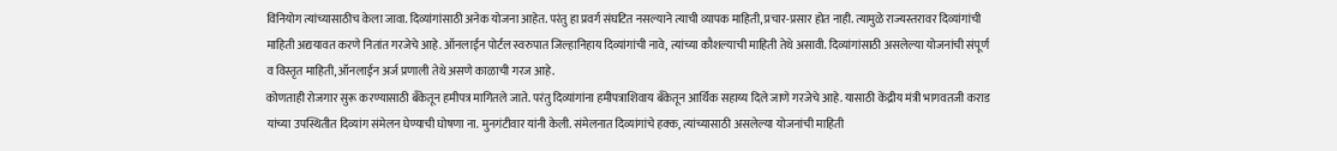विनियोग त्यांच्यासाठीच केला जावा. दिव्यांगांसाठी अनेक योजना आहेत. परंतु हा प्रवर्ग संघटित नसल्याने त्याची व्यापक माहिती, प्रचार-प्रसार होत नाही. त्यामुळे राज्यस्तरावर दिव्यांगांची माहिती अद्ययावत करणे नितांत गरजेचे आहे. ऑनलाईन पोर्टल स्वरुपात जिल्हानिहाय दिव्यांगांची नावे, त्यांच्या कौशल्याची माहिती तेथे असावी. दिव्यांगांसाठी असलेल्या योजनांची संपूर्ण व विस्तृत माहिती, ऑनलाईन अर्ज प्रणाली तेथे असणे काळाची गरज आहे.
कोणताही रोजगार सुरू करण्यासाठी बँकेतून हमीपत्र मागितले जाते. परंतु दिव्यांगांना हमीपत्राशिवाय बँकेतून आर्थिक सहाय्य दिले जाणे गरजेचे आहे. यासाठी केंद्रीय मंत्री भागवतजी कराड यांच्या उपस्थितीत दिव्यांग संमेलन घेण्याची घोषणा ना. मुनगंटीवार यांनी केली. संमेलनात दिव्यांगांचे हक्क, त्यांच्यासाठी असलेल्या योजनांची माहिती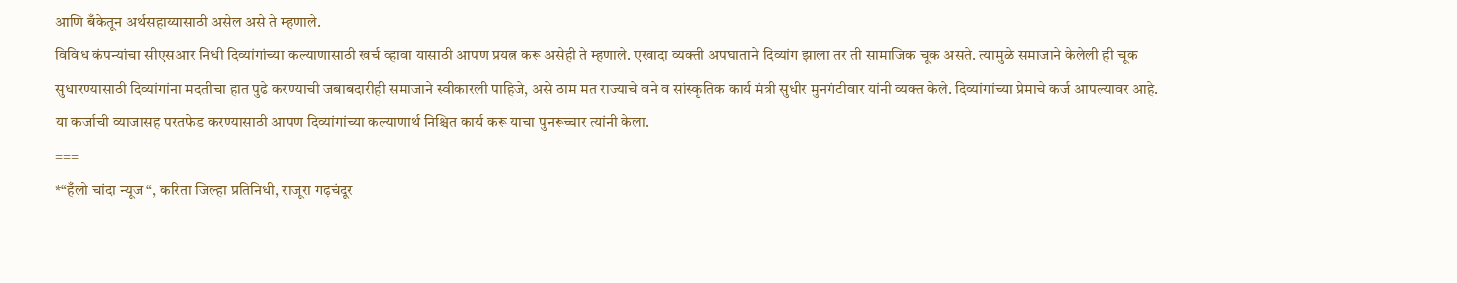आणि बँकेतून अर्थसहाय्यासाठी असेल असे ते म्हणाले.
विविध कंपन्यांचा सीएसआर निधी दिव्यांगांच्या कल्याणासाठी खर्च व्हावा यासाठी आपण प्रयत्न करू असेही ते म्हणाले. एखादा व्यक्ती अपघाताने दिव्यांग झाला तर ती सामाजिक चूक असते. त्यामुळे समाजाने केलेली ही चूक सुधारण्यासाठी दिव्यांगांना मदतीचा हात पुढे करण्याची जबाबदारीही समाजाने स्वीकारली पाहिजे, असे ठाम मत राज्याचे वने व सांस्कृतिक कार्य मंत्री सुधीर मुनगंटीवार यांनी व्यक्त केले. दिव्यांगांच्या प्रेमाचे कर्ज आपल्यावर आहे. या कर्जाची व्याजासह परतफेड करण्यासाठी आपण दिव्यांगांच्या कल्याणार्थ निश्चित कार्य करू याचा पुनरूच्चार त्यांनी केला.
===
*“हँलो चांदा न्यूज “, करिता जिल्हा प्रतिनिधी, राजूरा गढ़चंदूर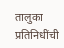तालुका प्रतिनिधींची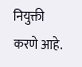नियुक्ती करणे आहे.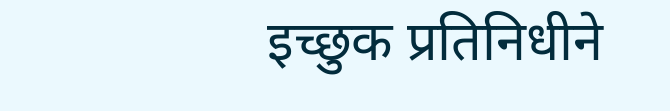इच्छुक प्रतिनिधीने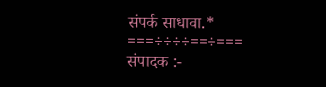संपर्क साधावा.*
===÷÷÷÷==÷===
संपादक :-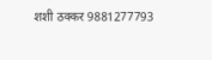शशी ठक्कर 9881277793